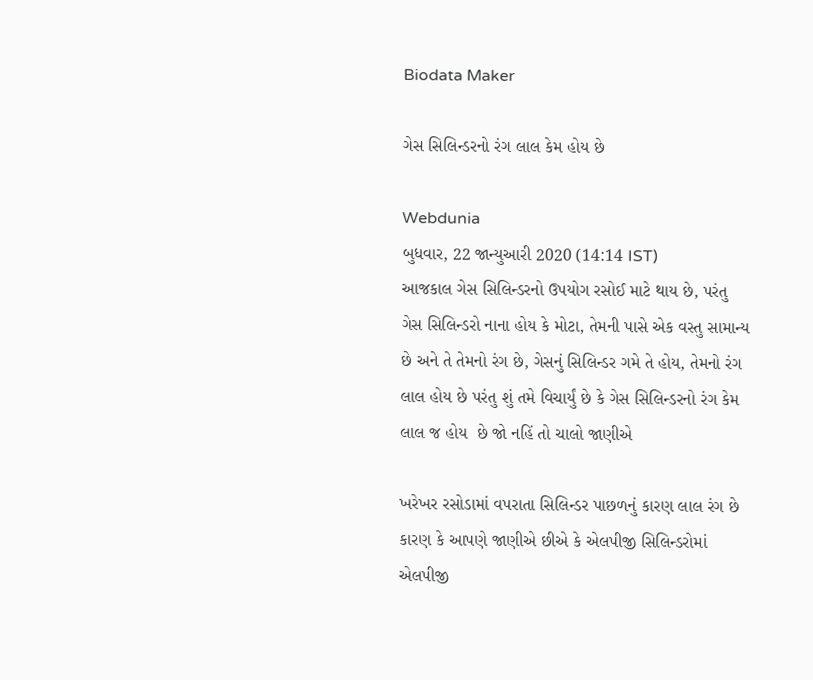Biodata Maker

ગેસ સિલિન્ડરનો રંગ લાલ કેમ હોય છે

Webdunia
બુધવાર, 22 જાન્યુઆરી 2020 (14:14 IST)
આજકાલ ગેસ સિલિન્ડરનો ઉપયોગ રસોઈ માટે થાય છે, પરંતુ ગેસ સિલિન્ડરો નાના હોય કે મોટા, તેમની પાસે એક વસ્તુ સામાન્ય છે અને તે તેમનો રંગ છે, ગેસનું સિલિન્ડર ગમે તે હોય, તેમનો રંગ લાલ હોય છે પરંતુ શું તમે વિચાર્યું છે કે ગેસ સિલિન્ડરનો રંગ કેમ લાલ જ હોય  છે જો નહિં તો ચાલો જાણીએ

ખરેખર રસોડામાં વપરાતા સિલિન્ડર પાછળનું કારણ લાલ રંગ છે કારણ કે આપણે જાણીએ છીએ કે એલપીજી સિલિન્ડરોમાં એલપીજી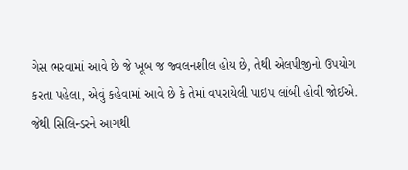ગેસ ભરવામાં આવે છે જે ખૂબ જ જ્વલનશીલ હોય છે, તેથી એલપીજીનો ઉપયોગ કરતા પહેલા, એવું કહેવામાં આવે છે કે તેમાં વપરાયેલી પાઇપ લાંબી હોવી જોઈએ. જેથી સિલિન્ડરને આગથી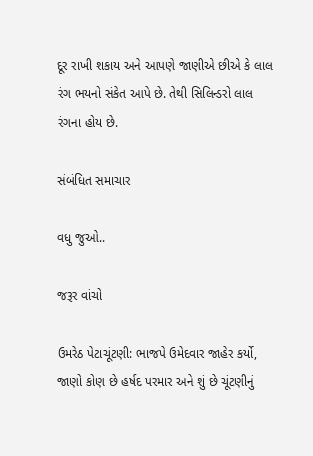દૂર રાખી શકાય અને આપણે જાણીએ છીએ કે લાલ રંગ ભયનો સંકેત આપે છે. તેથી સિલિન્ડરો લાલ રંગના હોય છે.

સંબંધિત સમાચાર

વધુ જુઓ..

જરૂર વાંચો

ઉમરેઠ પેટાચૂંટણી: ભાજપે ઉમેદવાર જાહેર કર્યો, જાણો કોણ છે હર્ષદ પરમાર અને શું છે ચૂંટણીનું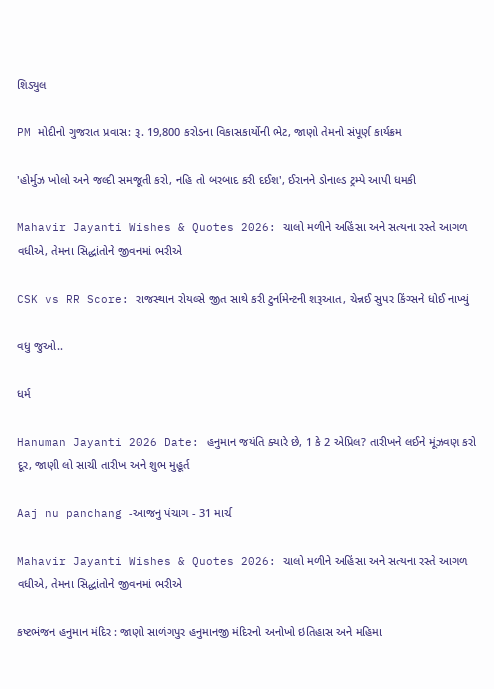શિડ્યુલ

PM મોદીનો ગુજરાત પ્રવાસ: રૂ. 19,800 કરોડના વિકાસકાર્યોની ભેટ, જાણો તેમનો સંપૂર્ણ કાર્યક્રમ

'હોર્મુઝ ખોલો અને જલ્દી સમજૂતી કરો, નહિ તો બરબાદ કરી દઈશ', ઈરાનને ડોનાલ્ડ ટ્રમ્પે આપી ધમકી

Mahavir Jayanti Wishes & Quotes 2026: ચાલો મળીને અહિંસા અને સત્યના રસ્તે આગળ વધીએ, તેમના સિદ્ધાંતોને જીવનમાં ભરીએ

CSK vs RR Score: રાજસ્થાન રોયલ્સે જીત સાથે કરી ટુર્નામેન્ટની શરૂઆત, ચેન્નઈ સુપર કિંગ્સને ધોઈ નાખ્યું

વધુ જુઓ..

ધર્મ

Hanuman Jayanti 2026 Date: હનુમાન જયંતિ ક્યારે છે, 1 કે 2 એપ્રિલ? તારીખને લઈને મૂંઝવણ કરો દૂર, જાણી લો સાચી તારીખ અને શુભ મુહૂર્ત

Aaj nu panchang -આજનુ પંચાગ - 31 માર્ચ

Mahavir Jayanti Wishes & Quotes 2026: ચાલો મળીને અહિંસા અને સત્યના રસ્તે આગળ વધીએ, તેમના સિદ્ધાંતોને જીવનમાં ભરીએ

કષ્ટભંજન હનુમાન મંદિર : જાણો સાળંગપુર હનુમાનજી મંદિરનો અનોખો ઇતિહાસ અને મહિમા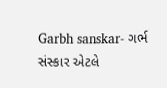Garbh sanskar- ગર્ભ સંસ્કાર એટલે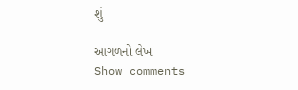શું

આગળનો લેખ
Show comments